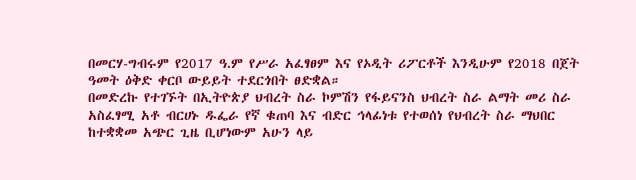በመርሃ-ግብሩም የ2017 ዓ.ም የሥራ አፈፃፀም እና የኦዲት ሪፖርቶች እንዲሁም የ2018 በጀት ዓመት ዕቅድ ቀርቦ ውይይት ተደርጎበት ፀድቋል።
በመድረኩ የተገኙት በኢትዮጵያ ህብረት ስራ ኮምሽን የፋይናንስ ህብረት ስራ ልማት መሪ ስራ አስፈፃሚ አቶ ብርሀኑ ዱፌራ የኛ ቁጠባ እና ብድር ኅላፊነቱ የተወሰነ የህብረት ስራ ማህበር ከተቋቋመ አጭር ጊዜ ቢሆነውም አሁን ላይ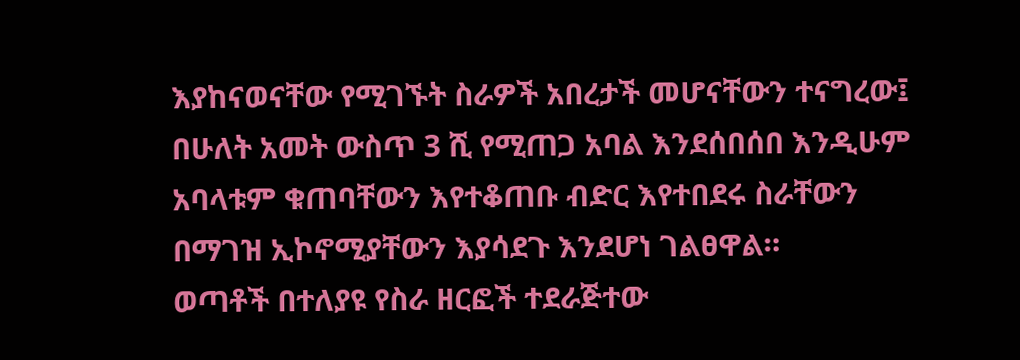እያከናወናቸው የሚገኙት ስራዎች አበረታች መሆናቸውን ተናግረው፤ በሁለት አመት ውስጥ 3 ሺ የሚጠጋ አባል እንደሰበሰበ እንዲሁም አባላቱም ቁጠባቸውን እየተቆጠቡ ብድር እየተበደሩ ስራቸውን በማገዝ ኢኮኖሚያቸውን እያሳደጉ እንደሆነ ገልፀዋል።
ወጣቶች በተለያዩ የስራ ዘርፎች ተደራጅተው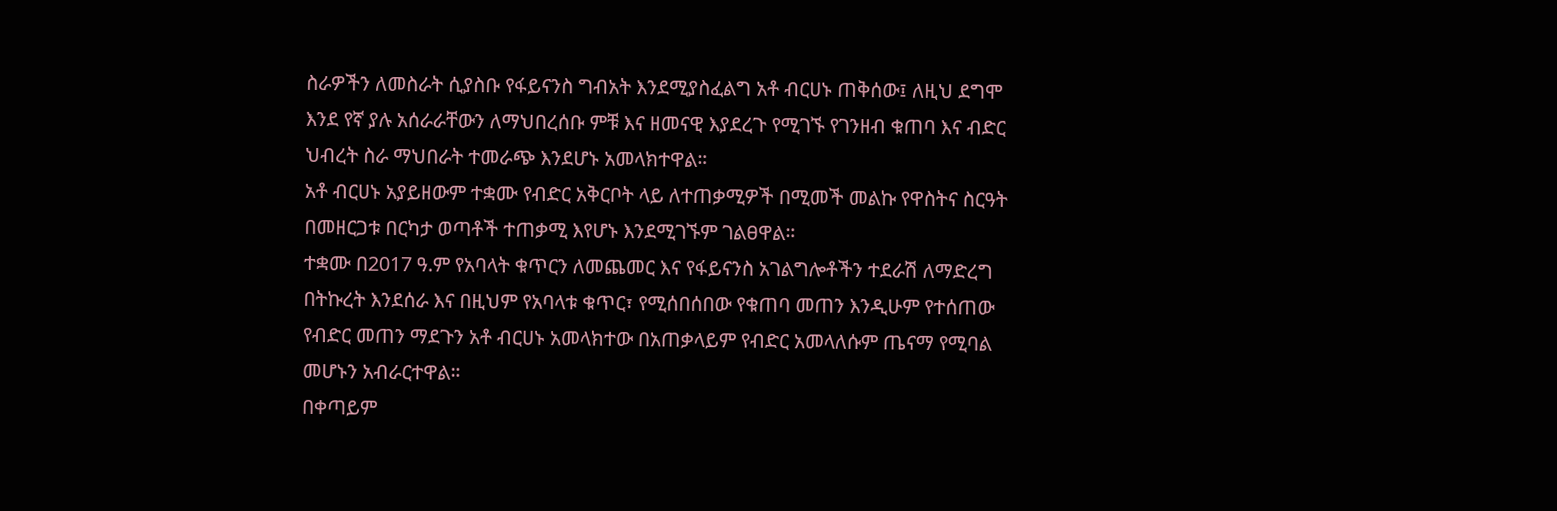ስራዎችን ለመስራት ሲያስቡ የፋይናንስ ግብአት እንደሚያስፈልግ አቶ ብርሀኑ ጠቅሰው፤ ለዚህ ደግሞ እንደ የኛ ያሉ አሰራራቸውን ለማህበረሰቡ ምቹ እና ዘመናዊ እያደረጉ የሚገኙ የገንዘብ ቁጠባ እና ብድር ህብረት ስራ ማህበራት ተመራጭ እንደሆኑ አመላክተዋል።
አቶ ብርሀኑ አያይዘውም ተቋሙ የብድር አቅርቦት ላይ ለተጠቃሚዎች በሚመች መልኩ የዋስትና ስርዓት በመዘርጋቱ በርካታ ወጣቶች ተጠቃሚ እየሆኑ እንደሚገኙም ገልፀዋል።
ተቋሙ በ2017 ዓ.ም የአባላት ቁጥርን ለመጨመር እና የፋይናንስ አገልግሎቶችን ተደራሽ ለማድረግ በትኩረት እንደሰራ እና በዚህም የአባላቱ ቁጥር፣ የሚሰበሰበው የቁጠባ መጠን እንዲሁም የተሰጠው የብድር መጠን ማደጉን አቶ ብርሀኑ አመላክተው በአጠቃላይም የብድር አመላለሱም ጤናማ የሚባል መሆኑን አብራርተዋል።
በቀጣይም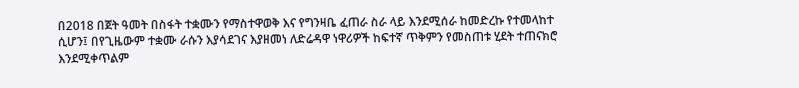በ2018 በጀት ዓመት በስፋት ተቋሙን የማስተዋወቅ እና የግንዛቤ ፈጠራ ስራ ላይ እንደሚሰራ ከመድረኩ የተመላከተ ሲሆን፤ በየጊዜውም ተቋሙ ራሱን እያሳደገና እያዘመነ ለድሬዳዋ ነዋሪዎች ከፍተኛ ጥቅምን የመስጠቱ ሂደት ተጠናክሮ እንደሚቀጥልም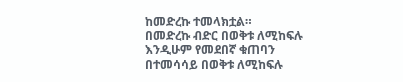ከመድረኩ ተመላክቷል።
በመድረኩ ብድር በወቅቱ ለሚከፍሉ እንዲሁም የመደበኛ ቁጠባን በተመሳሳይ በወቅቱ ለሚከፍሉ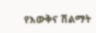የእውቅና ሽልማት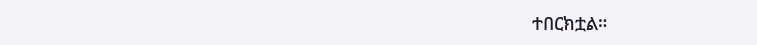ተበርክቷል።